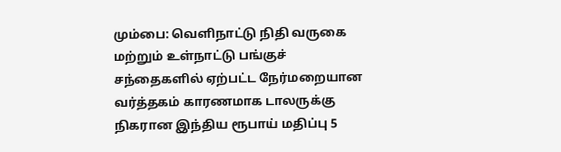மும்பை: வெளிநாட்டு நிதி வருகை மற்றும் உள்நாட்டு பங்குச் சந்தைகளில் ஏற்பட்ட நேர்மறையான வர்த்தகம் காரணமாக டாலருக்கு நிகரான இந்திய ரூபாய் மதிப்பு 5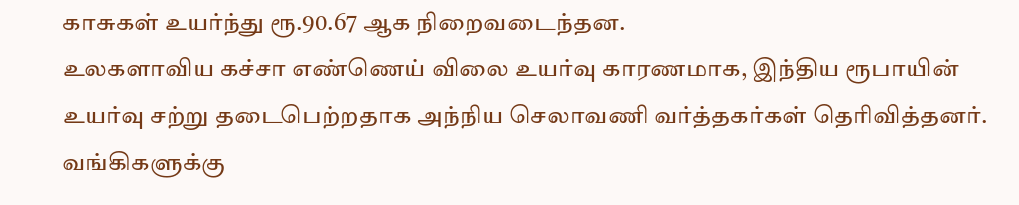காசுகள் உயர்ந்து ரூ.90.67 ஆக நிறைவடைந்தன.
உலகளாவிய கச்சா எண்ணெய் விலை உயர்வு காரணமாக, இந்திய ரூபாயின் உயர்வு சற்று தடைபெற்றதாக அந்நிய செலாவணி வர்த்தகர்கள் தெரிவித்தனர்.
வங்கிகளுக்கு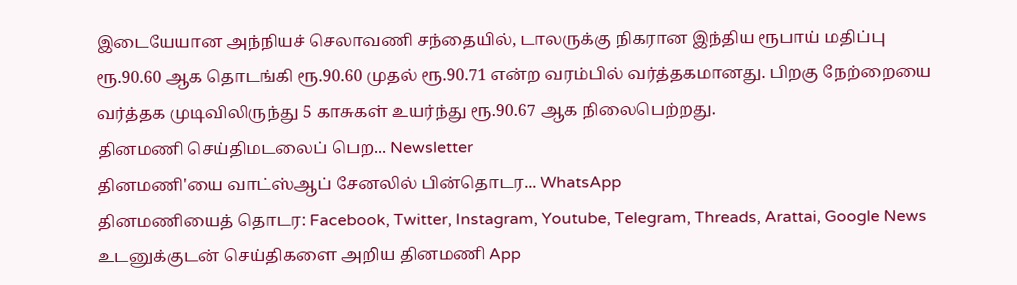இடையேயான அந்நியச் செலாவணி சந்தையில், டாலருக்கு நிகரான இந்திய ரூபாய் மதிப்பு ரூ.90.60 ஆக தொடங்கி ரூ.90.60 முதல் ரூ.90.71 என்ற வரம்பில் வர்த்தகமானது. பிறகு நேற்றையை வர்த்தக முடிவிலிருந்து 5 காசுகள் உயர்ந்து ரூ.90.67 ஆக நிலைபெற்றது.
தினமணி செய்திமடலைப் பெற... Newsletter
தினமணி'யை வாட்ஸ்ஆப் சேனலில் பின்தொடர... WhatsApp
தினமணியைத் தொடர: Facebook, Twitter, Instagram, Youtube, Telegram, Threads, Arattai, Google News
உடனுக்குடன் செய்திகளை அறிய தினமணி App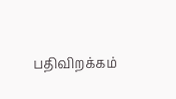பதிவிறக்கம்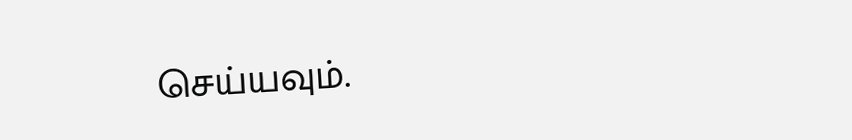செய்யவும்.